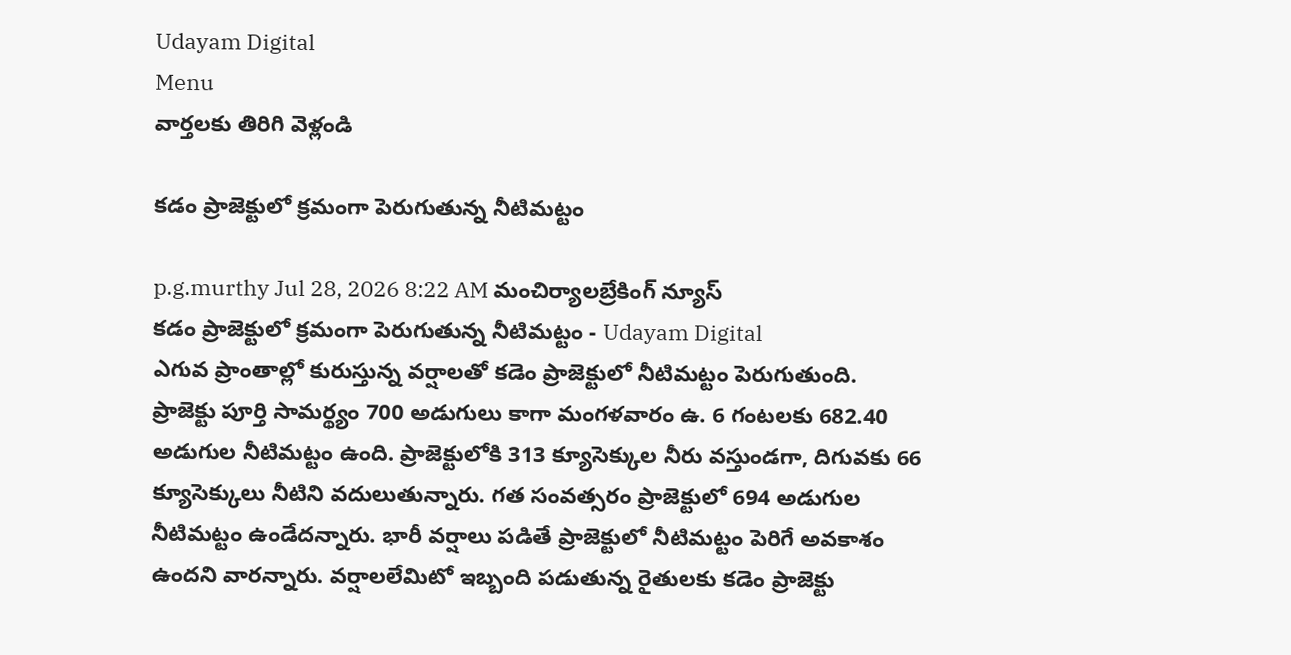Udayam Digital
Menu
వార్తలకు తిరిగి వెళ్లండి

కడం ప్రాజెక్టులో క్రమంగా పెరుగుతున్న నీటిమట్టం

p.g.murthy Jul 28, 2026 8:22 AM మంచిర్యాలబ్రేకింగ్ న్యూస్
కడం ప్రాజెక్టులో క్రమంగా పెరుగుతున్న నీటిమట్టం - Udayam Digital
ఎగువ ప్రాంతాల్లో కురుస్తున్న వర్షాలతో కడెం ప్రాజెక్టులో నీటిమట్టం పెరుగుతుంది. ప్రాజెక్టు పూర్తి సామర్థ్యం 700 అడుగులు కాగా మంగళవారం ఉ. 6 గంటలకు 682.40 అడుగుల నీటిమట్టం ఉంది. ప్రాజెక్టులోకి 313 క్యూసెక్కుల నీరు వస్తుండగా, దిగువకు 66 క్యూసెక్కులు నీటిని వదులుతున్నారు. గత సంవత్సరం ప్రాజెక్టులో 694 అడుగుల నీటిమట్టం ఉండేదన్నారు. భారీ వర్షాలు పడితే ప్రాజెక్టులో నీటిమట్టం పెరిగే అవకాశం ఉందని వారన్నారు. వర్షాలలేమిటో ఇబ్బంది పడుతున్న రైతులకు కడెం ప్రాజెక్టు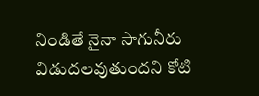నిండితే నైనా సాగునీరు విడుదలవుతుందని కోటి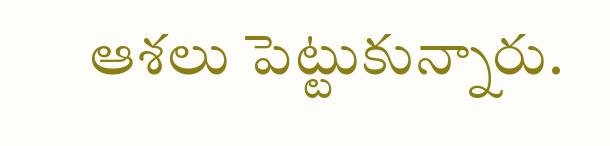ఆశలు పెట్టుకున్నారు.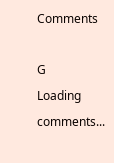Comments

G
Loading comments...